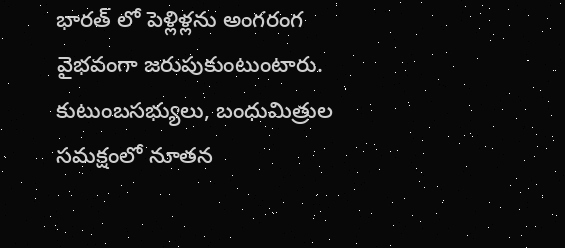భారత్ లో పెళ్లిళ్లను అంగరంగ వైభవంగా జరుపుకుంటుంటారు. కుటుంబసభ్యులు, బంధుమిత్రుల సమక్షంలో నూతన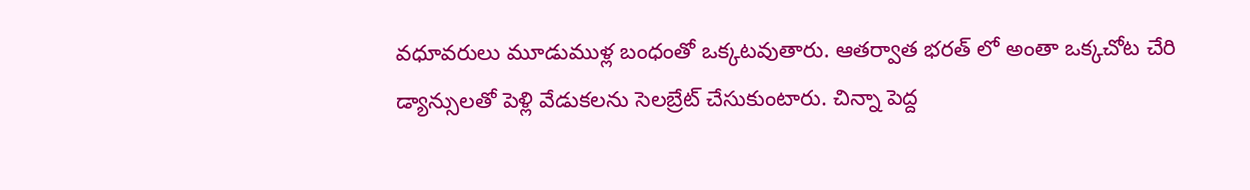వధూవరులు మూడుముళ్ల బంధంతో ఒక్కటవుతారు. ఆతర్వాత భరత్ లో అంతా ఒక్కచోట చేరి డ్యాన్సులతో పెళ్లి వేడుకలను సెలబ్రేట్ చేసుకుంటారు. చిన్నా పెద్ద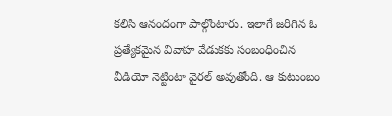కలిసి ఆనందంగా పాల్గొంటారు. ఇలాగే జరిగిన ఓ ప్రత్యేకమైన వివాహ వేడుకకు సంబంధించిన వీడియో నెట్టింటా వైరల్ అవుతోంది. ఆ కుటుంబం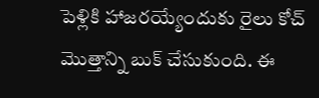పెళ్లికి హాజరయ్యేందుకు రైలు కోచ్ మొత్తాన్ని బుక్ చేసుకుంది. ఈ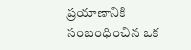ప్రయాణానికి సంబంధించిన ఒక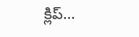క్లిప్…